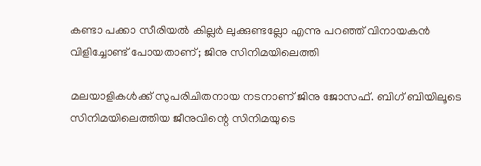കണ്ടാ പക്കാ സീരിയല്‍ കില്ലര്‍ ലുക്കുണ്ടല്ലോ എന്നു പറഞ്ഞ് വിനായകന്‍ വിളിച്ചോണ്ട് പോയതാണ്; ജിനു സിനിമയിലെത്തി

മലയാളികള്‍ക്ക് സുപരിചിതനായ നടനാണ് ജിനു ജോസഫ്. ബിഗ് ബിയിലൂടെ സിനിമയിലെത്തിയ ജീനുവിന്റെ സിനിമയുടെ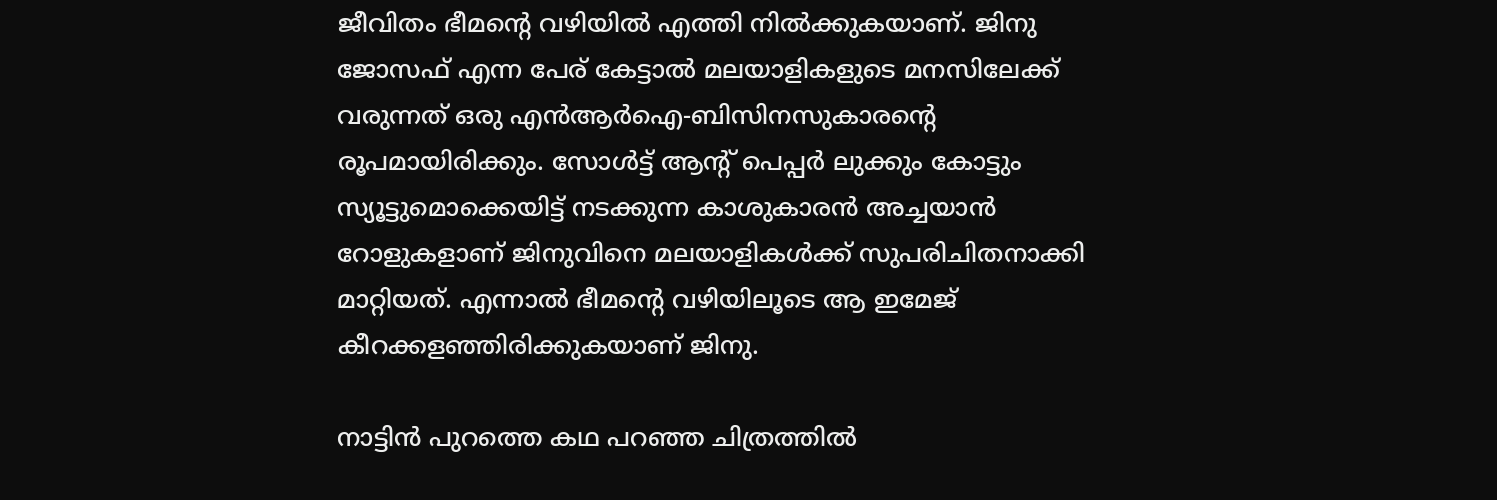ജീവിതം ഭീമന്റെ വഴിയില്‍ എത്തി നില്‍ക്കുകയാണ്. ജിനു ജോസഫ് എന്ന പേര് കേട്ടാല്‍ മലയാളികളുടെ മനസിലേക്ക് വരുന്നത് ഒരു എന്‍ആര്‍ഐ-ബിസിനസുകാരന്റെ രൂപമായിരിക്കും. സോള്‍ട്ട് ആന്റ് പെപ്പര്‍ ലുക്കും കോട്ടും സ്യൂട്ടുമൊക്കെയിട്ട് നടക്കുന്ന കാശുകാരന്‍ അച്ചയാന്‍ റോളുകളാണ് ജിനുവിനെ മലയാളികള്‍ക്ക് സുപരിചിതനാക്കി മാറ്റിയത്. എന്നാല്‍ ഭീമന്റെ വഴിയിലൂടെ ആ ഇമേജ് കീറക്കളഞ്ഞിരിക്കുകയാണ് ജിനു.

നാട്ടിന്‍ പുറത്തെ കഥ പറഞ്ഞ ചിത്രത്തില്‍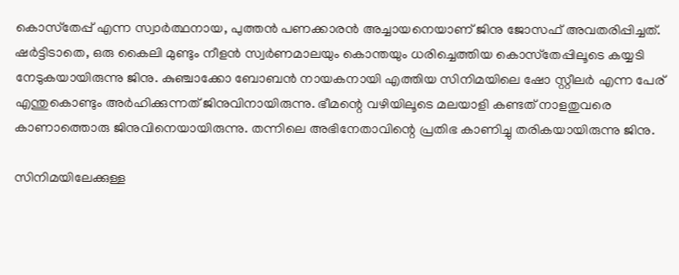കൊസ്‌തേപ്പ് എന്ന സ്വാര്‍ത്ഥനായ, പുത്തന്‍ പണക്കാരന്‍ അച്ചായനെയാണ് ജിനു ജോസഫ് അവതരിപ്പിച്ചത്. ഷര്‍ട്ടിടാതെ, ഒരു കൈലി മുണ്ടും നീളന്‍ സ്വര്‍ണമാലയും കൊന്തയും ധരിച്ചെത്തിയ കൊസ്‌തേപ്പിലൂടെ കയ്യടി നേടുകയായിരുന്നു ജിനു. കുഞ്ചാക്കോ ബോബന്‍ നായകനായി എത്തിയ സിനിമയിലെ ഷോ സ്റ്റീലര്‍ എന്ന പേര് എന്തുകൊണ്ടും അര്‍ഹിക്കുന്നത് ജിനുവിനായിരുന്നു. ഭീമന്റെ വഴിയിലൂടെ മലയാളി കണ്ടത് നാളതുവരെ കാണാത്തൊരു ജിനുവിനെയായിരുന്നു. തന്നിലെ അഭിനേതാവിന്റെ പ്രതിഭ കാണിച്ചു തരികയായിരുന്നു ജിനു.

സിനിമയിലേക്കുള്ള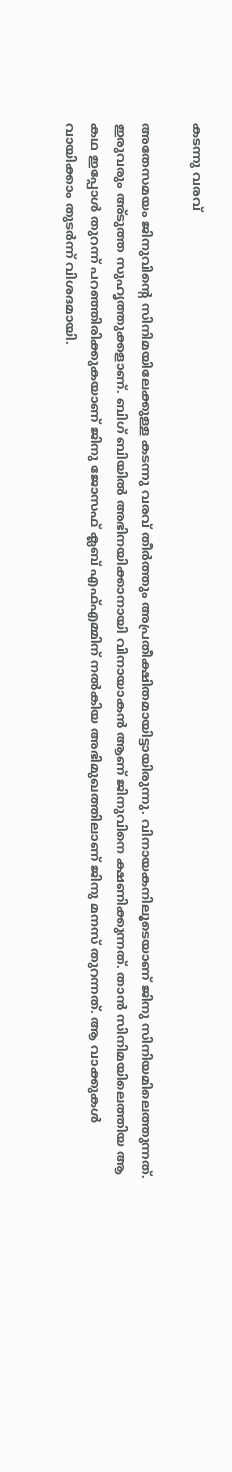കടന്നു വരവ്

അതേസമയം ജിനുവിന്റെ സിനിമയിലേക്കുള്ള കടന്നു വരവ് തീര്‍ത്തും അപ്രതീക്ഷിതമായിട്ടായിരുന്നു. വിനായകനിലൂടെയാണ് ജിനു സിനിയമിലെത്തുന്നത്. ഇരുവരും അ്ടുത്ത സുഹൃത്തുക്കളാണ്. ബിഗ് ബിയില്‍ അഭിനയിക്കാനായി വിനായാകന്‍ ആണ് ജിനുവിനെ ക്ഷണിക്കുന്നത്. താന്‍ സിനിമയിലെത്തിയ ആ കഥ ഇപ്പോള്‍ തുറന്ന് പറഞ്ഞിരിക്കുകയാണ് ജിനു ജോസഫ് ക്ലബ് എഫ്എമ്മിന് നല്‍കിയ അഭിമുഖത്തിലാണ് ജിനു മനസ് തുറന്നത്. ആ വാക്കുകള്‍ വായിക്കാം തുടര്‍ന്ന് വിശദമായി.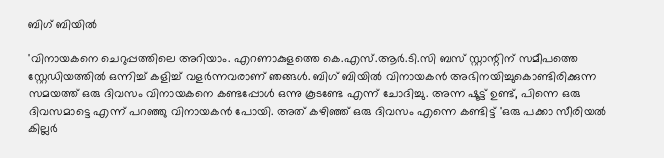ബിഗ് ബിയില്‍

'വിനായകനെ ചെറുപ്പത്തിലെ അറിയാം. എറണാകുളത്തെ കെ.എസ്.ആര്‍.ടി.സി ബസ് സ്റ്റാന്റിന് സമീപത്തെ സ്റ്റേഡിയത്തില്‍ ഒന്നിച്ച് കളിച്ച് വളര്‍ന്നവരാണ് ഞങ്ങള്‍. ബിഗ് ബിയില്‍ വിനായകന്‍ അഭിനയിച്ചുകൊണ്ടിരിക്കുന്ന സമയത്ത് ഒരു ദിവസം വിനായകനെ കണ്ടപ്പോള്‍ ഒന്നു കൂടണ്ടേ എന്ന് ചോദിച്ചു. അന്ന ഷൂട്ട് ഉണ്ട്, പിന്നെ ഒരു ദിവസമാട്ടെ എന്ന് പറഞ്ഞു വിനായകന്‍ പോയി. അത് കഴിഞ്ഞ് ഒരു ദിവസം എന്നെ കണ്ടിട്ട് 'ഒരു പക്കാ സീരിയല്‍ കില്ലര്‍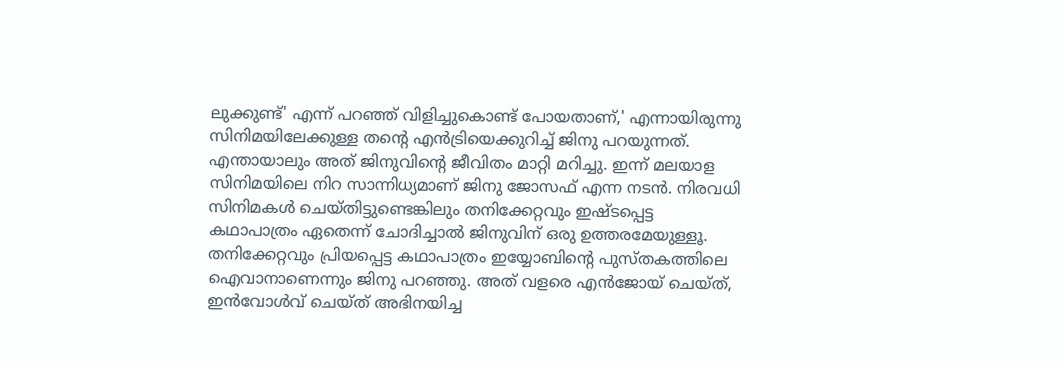ലുക്കുണ്ട്' എന്ന് പറഞ്ഞ് വിളിച്ചുകൊണ്ട് പോയതാണ്,' എന്നായിരുന്നു സിനിമയിലേക്കുള്ള തന്റെ എന്‍ട്രിയെക്കുറിച്ച് ജിനു പറയുന്നത്. എന്തായാലും അത് ജിനുവിന്റെ ജീവിതം മാറ്റി മറിച്ചു. ഇന്ന് മലയാള സിനിമയിലെ നിറ സാന്നിധ്യമാണ് ജിനു ജോസഫ് എന്ന നടന്‍. നിരവധി സിനിമകള്‍ ചെയ്തിട്ടുണ്ടെങ്കിലും തനിക്കേറ്റവും ഇഷ്ടപ്പെട്ട കഥാപാത്രം ഏതെന്ന് ചോദിച്ചാല്‍ ജിനുവിന് ഒരു ഉത്തരമേയുള്ളൂ. തനിക്കേറ്റവും പ്രിയപ്പെട്ട കഥാപാത്രം ഇയ്യോബിന്റെ പുസ്തകത്തിലെ ഐവാനാണെന്നും ജിനു പറഞ്ഞു. അത് വളരെ എന്‍ജോയ് ചെയ്ത്, ഇന്‍വോള്‍വ് ചെയ്ത് അഭിനയിച്ച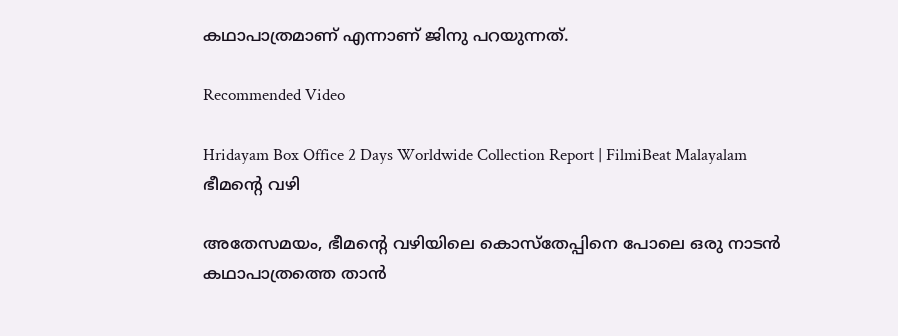കഥാപാത്രമാണ് എന്നാണ് ജിനു പറയുന്നത്.

Recommended Video

Hridayam Box Office 2 Days Worldwide Collection Report | FilmiBeat Malayalam
ഭീമന്റെ വഴി

അതേസമയം, ഭീമന്റെ വഴിയിലെ കൊസ്തേപ്പിനെ പോലെ ഒരു നാടന്‍ കഥാപാത്രത്തെ താന്‍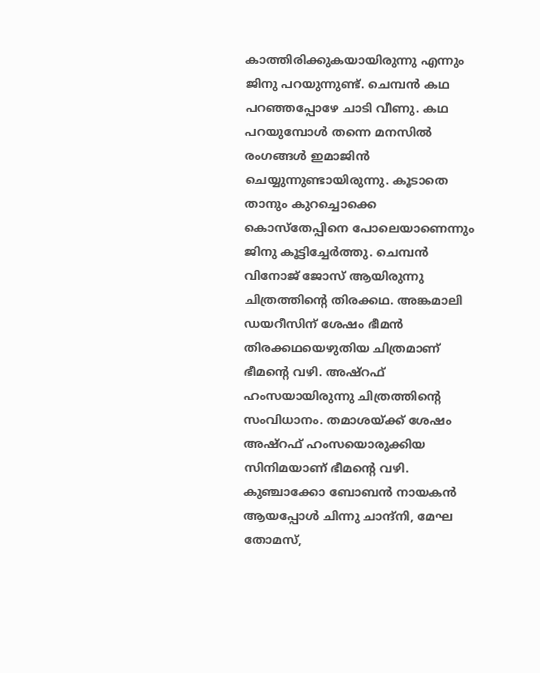കാത്തിരിക്കുകയായിരുന്നു എന്നും ജിനു പറയുന്നുണ്ട്. ചെമ്പന്‍ കഥ പറഞ്ഞപ്പോഴേ ചാടി വീണു. കഥ പറയുമ്പോള്‍ തന്നെ മനസില്‍ രംഗങ്ങള്‍ ഇമാജിന്‍ ചെയ്യുന്നുണ്ടായിരുന്നു. കൂടാതെ താനും കുറച്ചൊക്കെ കൊസ്തേപ്പിനെ പോലെയാണെന്നും ജിനു കൂട്ടിച്ചേര്‍ത്തു. ചെമ്പന്‍ വിനോജ് ജോസ് ആയിരുന്നു ചിത്രത്തിന്റെ തിരക്കഥ. അങ്കമാലി ഡയറീസിന് ശേഷം ഭീമന്‍ തിരക്കഥയെഴുതിയ ചിത്രമാണ് ഭീമന്റെ വഴി. അഷ്‌റഫ് ഹംസയായിരുന്നു ചിത്രത്തിന്റെ സംവിധാനം. തമാശയ്ക്ക് ശേഷം അഷ്‌റഫ് ഹംസയൊരുക്കിയ സിനിമയാണ് ഭീമന്റെ വഴി. കുഞ്ചാക്കോ ബോബന്‍ നായകന്‍ ആയപ്പോള്‍ ചിന്നു ചാന്ദ്‌നി, മേഘ തോമസ്,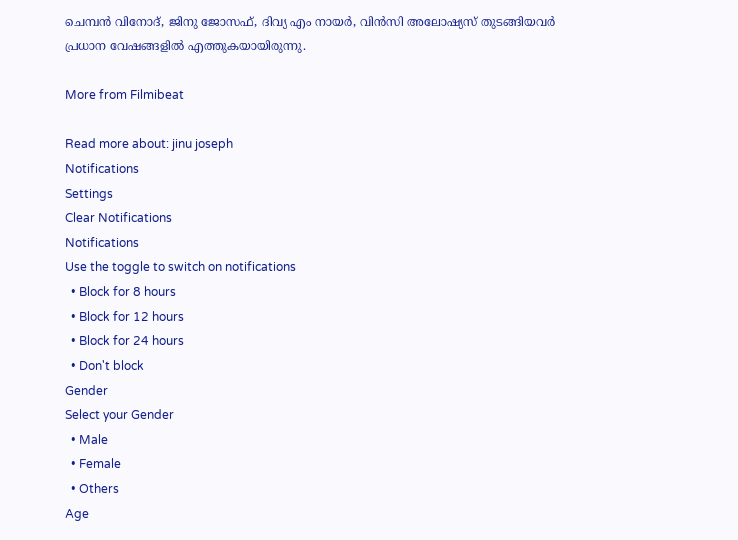ചെമ്പന്‍ വിനോദ്, ജിനു ജോസഫ്, ദിവ്യ എം നായര്‍, വിന്‍സി അലോഷ്യസ് തുടങ്ങിയവര്‍ പ്രധാന വേഷങ്ങളില്‍ എത്തുകയായിരുന്നു.

More from Filmibeat

Read more about: jinu joseph
Notifications
Settings
Clear Notifications
Notifications
Use the toggle to switch on notifications
  • Block for 8 hours
  • Block for 12 hours
  • Block for 24 hours
  • Don't block
Gender
Select your Gender
  • Male
  • Female
  • Others
Age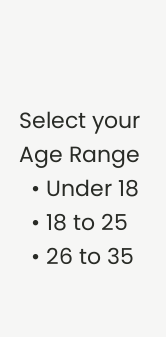Select your Age Range
  • Under 18
  • 18 to 25
  • 26 to 35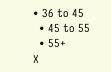• 36 to 45
  • 45 to 55
  • 55+
X